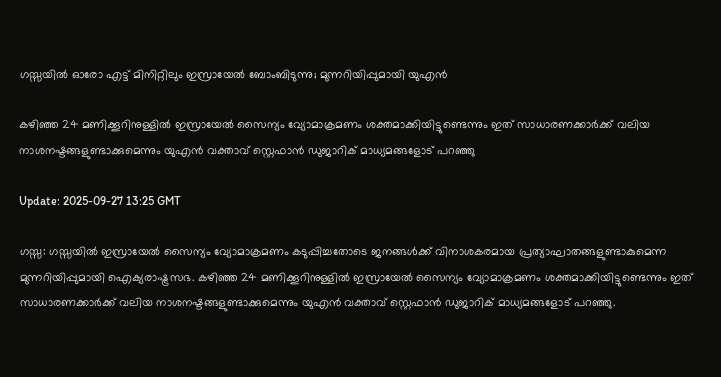ഗസ്സയിൽ ഓരോ എട്ട് മിനിറ്റിലും ഇസ്രായേൽ ബോംബിടുന്നു; മുന്നറിയിപ്പുമായി യുഎൻ

കഴിഞ്ഞ 24 മണിക്കൂറിനുള്ളിൽ ഇസ്രായേൽ സൈന്യം വ്യോമാക്രമണം ശക്തമാക്കിയിട്ടുണ്ടെന്നും ഇത് സാധാരണക്കാർക്ക് വലിയ നാശനഷ്ടങ്ങളുണ്ടാക്കുമെന്നും യുഎൻ വക്താവ് സ്റ്റെഫാൻ ഡുജാറിക് മാധ്യമങ്ങളോട് പറഞ്ഞു

Update: 2025-09-27 13:25 GMT

ഗസ്സ: ഗസ്സയിൽ ഇസ്രായേൽ സൈന്യം വ്യോമാക്രമണം കടുപ്പിച്ചതോടെ ജനങ്ങൾക്ക് വിനാശകരമായ പ്രത്യാഘാതങ്ങളുണ്ടാകുമെന്ന മുന്നറിയിപ്പുമായി ഐക്യരാഷ്ട്രസഭ. കഴിഞ്ഞ 24 മണിക്കൂറിനുള്ളിൽ ഇസ്രായേൽ സൈന്യം വ്യോമാക്രമണം ശക്തമാക്കിയിട്ടുണ്ടെന്നും ഇത് സാധാരണക്കാർക്ക് വലിയ നാശനഷ്ടങ്ങളുണ്ടാക്കുമെന്നും യുഎൻ വക്താവ് സ്റ്റെഫാൻ ഡുജാറിക് മാധ്യമങ്ങളോട് പറഞ്ഞു.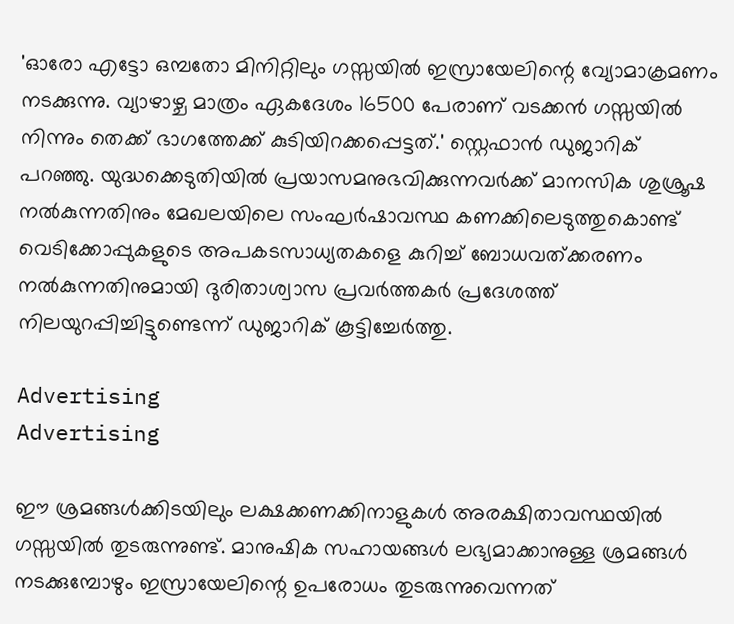'ഓരോ എട്ടോ ഒമ്പതോ മിനിറ്റിലും ഗസ്സയിൽ ഇസ്രായേലിന്റെ വ്യോമാക്രമണം നടക്കുന്നു. വ്യാഴാഴ്ച മാത്രം ഏകദേശം 16500 പേരാണ് വടക്കൻ ഗസ്സയിൽ നിന്നും തെക്ക് ഭാഗത്തേക്ക് കുടിയിറക്കപ്പെട്ടത്.' സ്റ്റെഫാൻ ഡുജാറിക് പറഞ്ഞു. യുദ്ധക്കെടുതിയിൽ പ്രയാസമനുഭവിക്കുന്നവർക്ക് മാനസിക ശുശ്രൂഷ നൽകുന്നതിനും മേഖലയിലെ സംഘർഷാവസ്ഥ കണക്കിലെടുത്തുകൊണ്ട് വെടിക്കോപ്പുകളുടെ അപകടസാധ്യതകളെ കുറിച്ച് ബോധവത്ക്കരണം നൽകുന്നതിനുമായി ദുരിതാശ്വാസ പ്രവർത്തകർ പ്രദേശത്ത് നിലയുറപ്പിച്ചിട്ടുണ്ടെന്ന് ഡുജാറിക് കൂട്ടിച്ചേർത്തു.

Advertising
Advertising

ഈ ശ്രമങ്ങൾക്കിടയിലും ലക്ഷക്കണക്കിനാളുകൾ അരക്ഷിതാവസ്ഥയിൽ ഗസ്സയിൽ തുടരുന്നുണ്ട്. മാനുഷിക സഹായങ്ങൾ ലഭ്യമാക്കാനുള്ള ശ്രമങ്ങൾ നടക്കുമ്പോഴും ഇസ്രായേലിന്റെ ഉപരോധം തുടരുന്നുവെന്നത്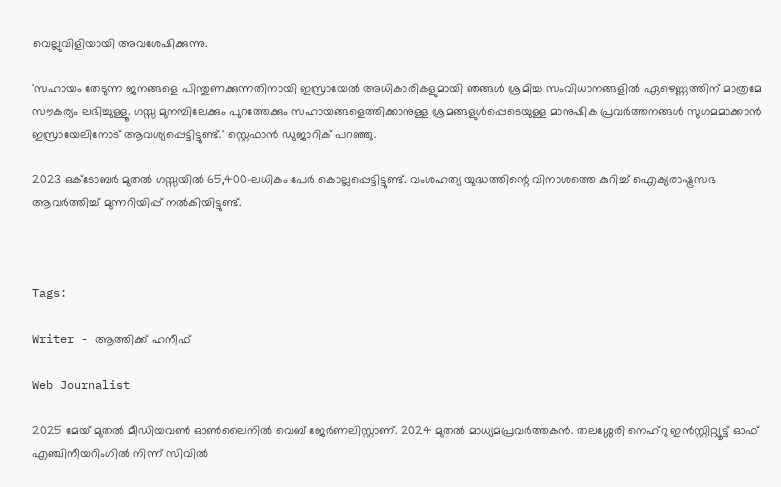വെല്ലുവിളിയായി അവശേഷിക്കുന്നു.

'സഹായം തേടുന്ന ജനങ്ങളെ പിന്തുണക്കുന്നതിനായി ഇസ്രായേൽ അധികാരികളുമായി ഞങ്ങൾ ശ്രമിച്ച സംവിധാനങ്ങളി‍ൽ ഏഴെണ്ണത്തിന് മാത്രമേ സൗകര്യം ലഭിച്ചുള്ളൂ. ഗസ്സ മുനമ്പിലേക്കും പുറത്തേക്കും സഹായങ്ങളെത്തിക്കാനുള്ള ശ്രമങ്ങളുൾപ്പെടെയുള്ള മാനുഷിക പ്രവർത്തനങ്ങൾ സുഗമമാക്കാൻ ഇസ്രായേലിനോട് ആവശ്യപ്പെട്ടിട്ടുണ്ട്.' സ്റ്റെഫാൻ ഡുജാറിക് പറഞ്ഞു.

2023 ഒക്ടോബർ മുതൽ ഗസ്സയിൽ 65,400-ലധികം പേർ കൊല്ലപ്പെട്ടിട്ടുണ്ട്. വംശഹത്യ യുദ്ധത്തിന്റെ വിനാശത്തെ കുറിച്ച് ഐക്യരാഷ്ട്രസഭ ആവർത്തിച്ച് മുന്നറിയിപ്പ് നൽകിയിട്ടുണ്ട്.



Tags:

Writer - ആത്തിക്ക് ഹനീഫ്

Web Journalist

2025 മേയ് മുതൽ മീഡിയവൺ ഓൺലൈനിൽ വെബ് ജേർണലിസ്റ്റാണ്. 2024 മുതൽ മാധ്യമപ്രവർത്തകൻ. തലശ്ശേരി നെഹ്‌റു ഇൻസ്റ്റിറ്റ്യൂട്ട് ഓഫ് എഞ്ചിനീയറിംഗിൽ നിന്ന് സിവിൽ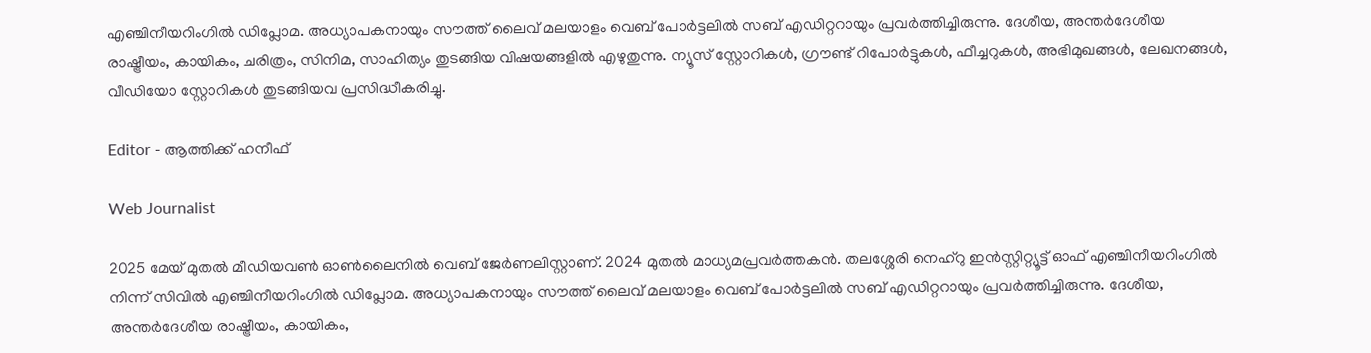എഞ്ചിനീയറിംഗിൽ ഡിപ്ലോമ. അധ്യാപകനായും സൗത്ത് ലൈവ് മലയാളം വെബ് പോർട്ടലിൽ സബ് എഡിറ്ററായും പ്രവർത്തിച്ചിരുന്നു. ദേശീയ, അന്തർദേശീയ രാഷ്ട്രീയം, കായികം, ചരിത്രം, സിനിമ, സാഹിത്യം തുടങ്ങിയ വിഷയങ്ങളിൽ എഴുതുന്നു. ന്യൂസ് സ്റ്റോറികൾ, ഗ്രൗണ്ട് റിപോർട്ടുകൾ, ഫീച്ചറുകൾ, അഭിമുഖങ്ങൾ, ലേഖനങ്ങൾ, വീഡിയോ സ്റ്റോറികൾ തുടങ്ങിയവ പ്രസിദ്ധീകരിച്ചു.

Editor - ആത്തിക്ക് ഹനീഫ്

Web Journalist

2025 മേയ് മുതൽ മീഡിയവൺ ഓൺലൈനിൽ വെബ് ജേർണലിസ്റ്റാണ്. 2024 മുതൽ മാധ്യമപ്രവർത്തകൻ. തലശ്ശേരി നെഹ്‌റു ഇൻസ്റ്റിറ്റ്യൂട്ട് ഓഫ് എഞ്ചിനീയറിംഗിൽ നിന്ന് സിവിൽ എഞ്ചിനീയറിംഗിൽ ഡിപ്ലോമ. അധ്യാപകനായും സൗത്ത് ലൈവ് മലയാളം വെബ് പോർട്ടലിൽ സബ് എഡിറ്ററായും പ്രവർത്തിച്ചിരുന്നു. ദേശീയ, അന്തർദേശീയ രാഷ്ട്രീയം, കായികം,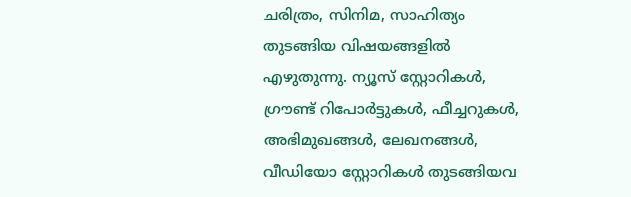ചരിത്രം, സിനിമ, സാഹിത്യം തുടങ്ങിയ വിഷയങ്ങളിൽ എഴുതുന്നു. ന്യൂസ് സ്റ്റോറികൾ, ഗ്രൗണ്ട് റിപോർട്ടുകൾ, ഫീച്ചറുകൾ, അഭിമുഖങ്ങൾ, ലേഖനങ്ങൾ, വീഡിയോ സ്റ്റോറികൾ തുടങ്ങിയവ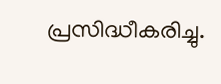പ്രസിദ്ധീകരിച്ചു.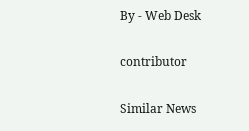By - Web Desk

contributor

Similar News